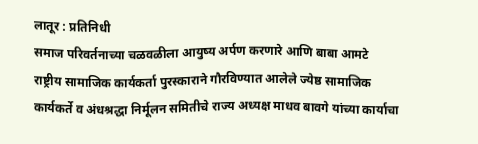लातूर : प्रतिनिधी
समाज परिवर्तनाच्या चळवळीला आयुष्य अर्पण करणारे आणि बाबा आमटे राष्ट्रीय सामाजिक कार्यकर्ता पुरस्काराने गौरविण्यात आलेले ज्येष्ठ सामाजिक कार्यकर्ते व अंधश्रद्धा निर्मूलन समितीचे राज्य अध्यक्ष माधव बावगे यांच्या कार्याचा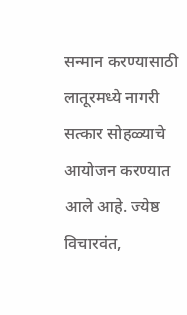सन्मान करण्यासाठी लातूरमध्ये नागरी सत्कार सोहळ्याचे आयोजन करण्यात आले आहे. ज्येष्ठ विचारवंत,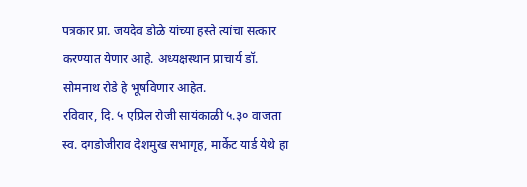पत्रकार प्रा. जयदेव डोळे यांच्या हस्ते त्यांचा सत्कार करण्यात येणार आहे. अध्यक्षस्थान प्राचार्य डॉ. सोमनाथ रोडे हे भूषविणार आहेत.
रविवार, दि. ५ एप्रिल रोजी सायंकाळी ५.३० वाजता स्व. दगडोजीराव देशमुख सभागृह, मार्केट यार्ड येथे हा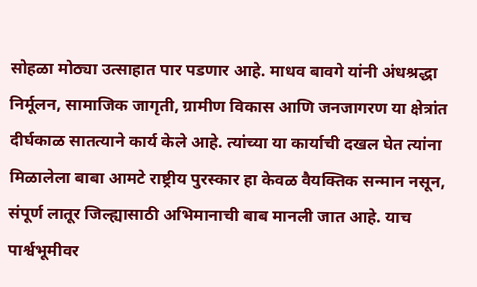सोहळा मोठ्या उत्साहात पार पडणार आहे. माधव बावगे यांनी अंधश्रद्धा निर्मूलन, सामाजिक जागृती, ग्रामीण विकास आणि जनजागरण या क्षेत्रांत दीर्घकाळ सातत्याने कार्य केले आहे. त्यांच्या या कार्याची दखल घेत त्यांना मिळालेला बाबा आमटे राष्ट्रीय पुरस्कार हा केवळ वैयक्तिक सन्मान नसून, संपूर्ण लातूर जिल्ह्यासाठी अभिमानाची बाब मानली जात आहे. याच पार्श्वभूमीवर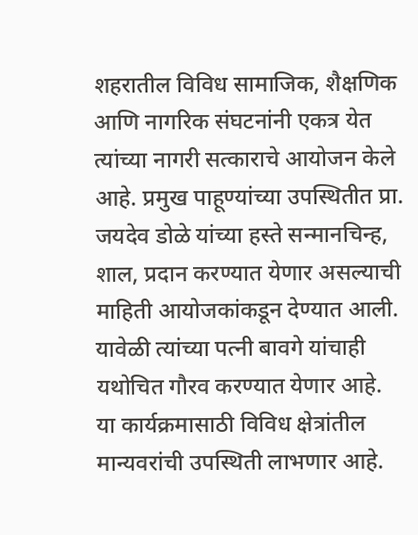शहरातील विविध सामाजिक, शैक्षणिक आणि नागरिक संघटनांनी एकत्र येत त्यांच्या नागरी सत्काराचे आयोजन केले आहे. प्रमुख पाहूण्यांच्या उपस्थितीत प्रा. जयदेव डोळे यांच्या हस्ते सन्मानचिन्ह, शाल, प्रदान करण्यात येणार असल्याची माहिती आयोजकांकडून देण्यात आली. यावेळी त्यांच्या पत्नी बावगे यांचाही यथोचित गौरव करण्यात येणार आहे.
या कार्यक्रमासाठी विविध क्षेत्रांतील मान्यवरांची उपस्थिती लाभणार आहे.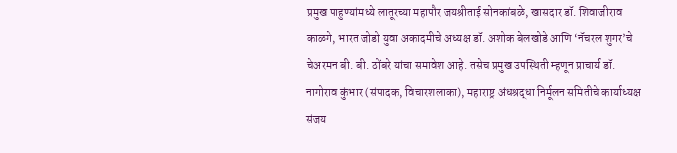प्रमुख पाहुण्यांमध्ये लातूरच्या महापौर जयश्रीताई सोनकांबळे, खासदार डॉ. शिवाजीराव काळगे, भारत जोडो युवा अकादमीचे अध्यक्ष डॉ. अशोक बेलखोडे आणि ‘नॅचरल शुगर’चे चेअरमन बी. बी. ठोंबरे यांचा समावेश आहे. तसेच प्रमुख उपस्थिती म्हणून प्राचार्य डॉ. नागोराव कुंभार (संपादक, विचारशलाका), महाराष्ट्र अंधश्रद्धा निर्मूलन समितीचे कार्याध्यक्ष संजय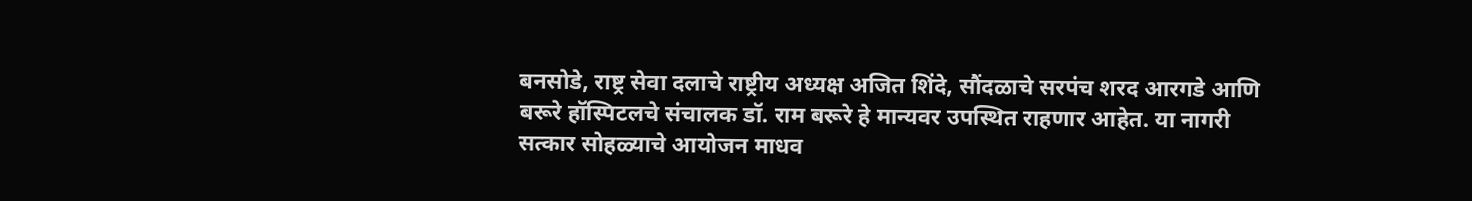बनसोडे, राष्ट्र सेवा दलाचे राष्ट्रीय अध्यक्ष अजित शिंदे, सौंदळाचे सरपंच शरद आरगडे आणि बरूरे हॉस्पिटलचे संचालक डॉ. राम बरूरे हे मान्यवर उपस्थित राहणार आहेत. या नागरी सत्कार सोहळ्याचे आयोजन माधव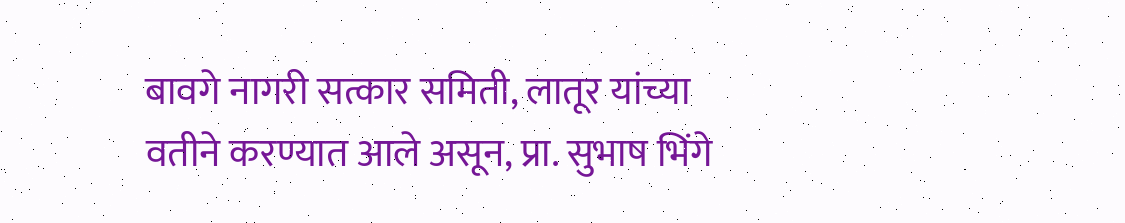बावगे नागरी सत्कार समिती, लातूर यांच्या वतीने करण्यात आले असून, प्रा. सुभाष भिंगे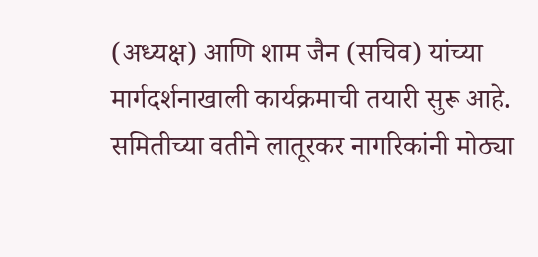(अध्यक्ष) आणि शाम जैन (सचिव) यांच्या मार्गदर्शनाखाली कार्यक्रमाची तयारी सुरू आहे. समितीच्या वतीने लातूरकर नागरिकांनी मोठ्या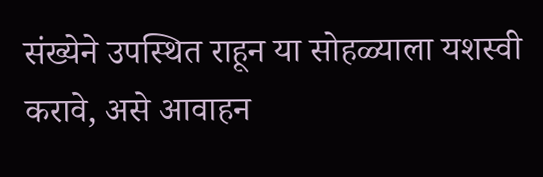संख्येने उपस्थित राहून या सोहळ्याला यशस्वी करावे, असे आवाहन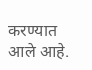करण्यात आले आहे.